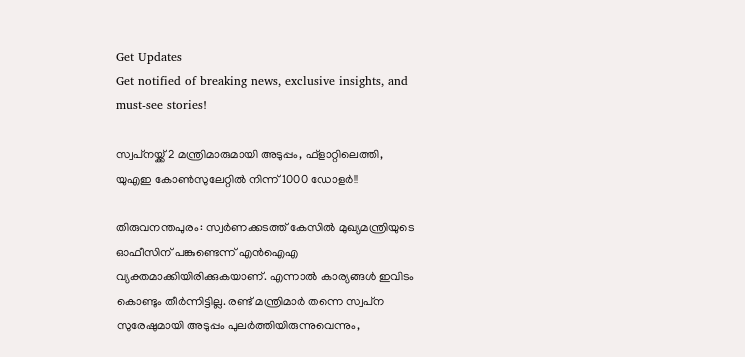Get Updates
Get notified of breaking news, exclusive insights, and must-see stories!

സ്വപ്‌നയ്ക്ക് 2 മന്ത്രിമാരുമായി അടുപ്പം, ഫ്‌ളാറ്റിലെത്തി, യുഎഇ കോണ്‍സുലേറ്റില്‍ നിന്ന് 1000 ഡോളര്‍!!

തിരുവനന്തപുരം: സ്വര്‍ണക്കടത്ത് കേസില്‍ മുഖ്യമന്ത്രിയുടെ ഓഫീസിന് പങ്കുണ്ടെന്ന് എന്‍ഐഎ വ്യക്തമാക്കിയിരിക്കുകയാണ്. എന്നാല്‍ കാര്യങ്ങള്‍ ഇവിടം കൊണ്ടും തീര്‍ന്നിട്ടില്ല. രണ്ട് മന്ത്രിമാര്‍ തന്നെ സ്വപ്‌ന സുരേഷുമായി അടുപ്പം പുലര്‍ത്തിയിരുന്നുവെന്നും,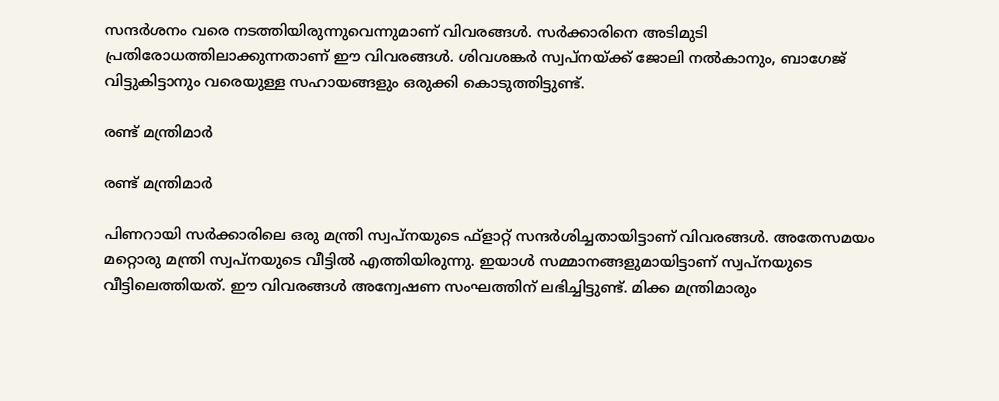സന്ദര്‍ശനം വരെ നടത്തിയിരുന്നുവെന്നുമാണ് വിവരങ്ങള്‍. സര്‍ക്കാരിനെ അടിമുടി പ്രതിരോധത്തിലാക്കുന്നതാണ് ഈ വിവരങ്ങള്‍. ശിവശങ്കര്‍ സ്വപ്‌നയ്ക്ക് ജോലി നല്‍കാനും, ബാഗേജ് വിട്ടുകിട്ടാനും വരെയുള്ള സഹായങ്ങളും ഒരുക്കി കൊടുത്തിട്ടുണ്ട്.

രണ്ട് മന്ത്രിമാര്‍

രണ്ട് മന്ത്രിമാര്‍

പിണറായി സര്‍ക്കാരിലെ ഒരു മന്ത്രി സ്വപ്‌നയുടെ ഫ്‌ളാറ്റ് സന്ദര്‍ശിച്ചതായിട്ടാണ് വിവരങ്ങള്‍. അതേസമയം മറ്റൊരു മന്ത്രി സ്വപ്‌നയുടെ വീട്ടില്‍ എത്തിയിരുന്നു. ഇയാള്‍ സമ്മാനങ്ങളുമായിട്ടാണ് സ്വപ്‌നയുടെ വീട്ടിലെത്തിയത്. ഈ വിവരങ്ങള്‍ അന്വേഷണ സംഘത്തിന് ലഭിച്ചിട്ടുണ്ട്. മിക്ക മന്ത്രിമാരും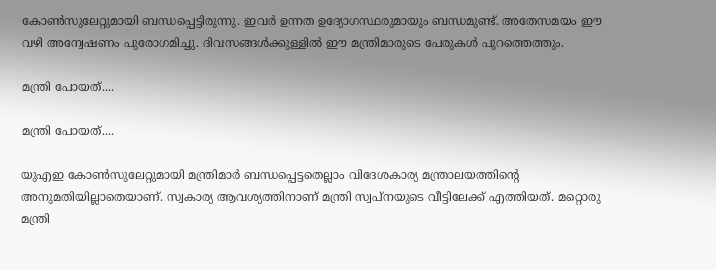കോണ്‍സുലേറ്റുമായി ബന്ധപ്പെട്ടിരുന്നു. ഇവര്‍ ഉന്നത ഉദ്യോഗസ്ഥരുമായും ബന്ധമുണ്ട്. അതേസമയം ഈ വഴി അന്വേഷണം പുരോഗമിച്ചു. ദിവസങ്ങള്‍ക്കുള്ളില്‍ ഈ മന്ത്രിമാരുടെ പേരുകള്‍ പുറത്തെത്തും.

മന്ത്രി പോയത്....

മന്ത്രി പോയത്....

യുഎഇ കോണ്‍സുലേറ്റുമായി മന്ത്രിമാര്‍ ബന്ധപ്പെട്ടതെല്ലാം വിദേശകാര്യ മന്ത്രാലയത്തിന്റെ അനുമതിയില്ലാതെയാണ്. സ്വകാര്യ ആവശ്യത്തിനാണ് മന്ത്രി സ്വപ്‌നയുടെ വീട്ടിലേക്ക് എത്തിയത്. മറ്റൊരു മന്ത്രി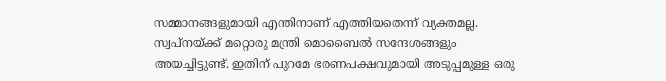സമ്മാനങ്ങളുമായി എന്തിനാണ് എത്തിയതെന്ന് വ്യക്തമല്ല. സ്വപ്‌നയ്ക്ക് മറ്റൊരു മന്ത്രി മൊബൈല്‍ സന്ദേശങ്ങളും അയച്ചിട്ടുണ്ട്. ഇതിന് പുറമേ ഭരണപക്ഷവുമായി അടുപ്പമുള്ള ഒരു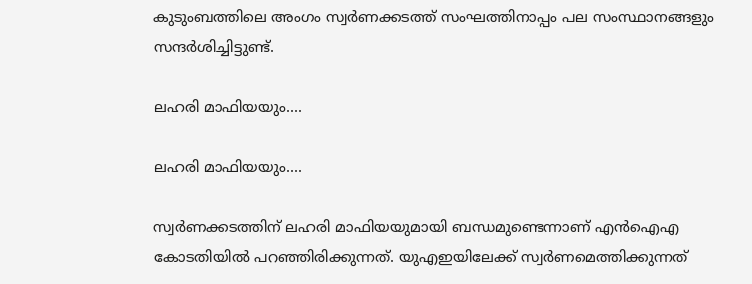കുടുംബത്തിലെ അംഗം സ്വര്‍ണക്കടത്ത് സംഘത്തിനാപ്പം പല സംസ്ഥാനങ്ങളും സന്ദര്‍ശിച്ചിട്ടുണ്ട്.

ലഹരി മാഫിയയും....

ലഹരി മാഫിയയും....

സ്വര്‍ണക്കടത്തിന് ലഹരി മാഫിയയുമായി ബന്ധമുണ്ടെന്നാണ് എന്‍ഐഎ കോടതിയില്‍ പറഞ്ഞിരിക്കുന്നത്. യുഎഇയിലേക്ക് സ്വര്‍ണമെത്തിക്കുന്നത്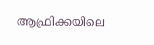ആഫ്രിക്കയിലെ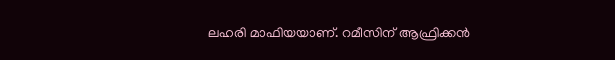ലഹരി മാഫിയയാണ്. റമീസിന് ആഫ്രിക്കന്‍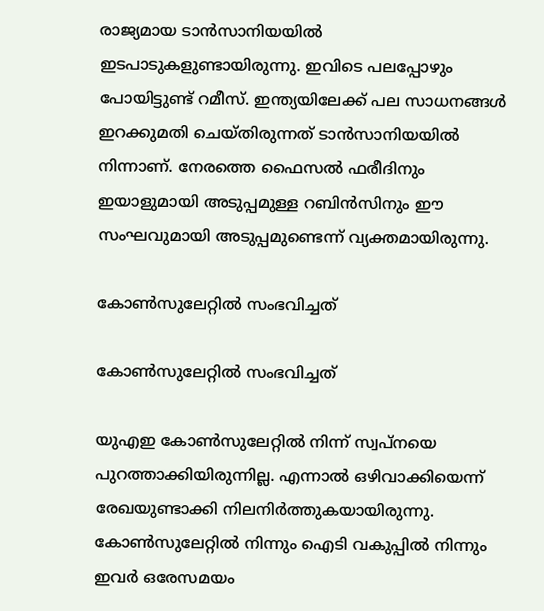രാജ്യമായ ടാന്‍സാനിയയില്‍ ഇടപാടുകളുണ്ടായിരുന്നു. ഇവിടെ പലപ്പോഴും പോയിട്ടുണ്ട് റമീസ്. ഇന്ത്യയിലേക്ക് പല സാധനങ്ങള്‍ ഇറക്കുമതി ചെയ്തിരുന്നത് ടാന്‍സാനിയയില്‍ നിന്നാണ്. നേരത്തെ ഫൈസല്‍ ഫരീദിനും ഇയാളുമായി അടുപ്പമുള്ള റബിന്‍സിനും ഈ സംഘവുമായി അടുപ്പമുണ്ടെന്ന് വ്യക്തമായിരുന്നു.

കോണ്‍സുലേറ്റില്‍ സംഭവിച്ചത്

കോണ്‍സുലേറ്റില്‍ സംഭവിച്ചത്

യുഎഇ കോണ്‍സുലേറ്റില്‍ നിന്ന് സ്വപ്നയെ പുറത്താക്കിയിരുന്നില്ല. എന്നാല്‍ ഒഴിവാക്കിയെന്ന് രേഖയുണ്ടാക്കി നിലനിര്‍ത്തുകയായിരുന്നു. കോണ്‍സുലേറ്റില്‍ നിന്നും ഐടി വകുപ്പില്‍ നിന്നും ഇവര്‍ ഒരേസമയം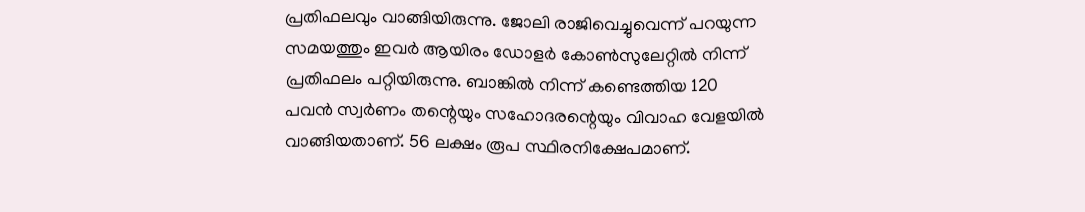പ്രതിഫലവും വാങ്ങിയിരുന്നു. ജോലി രാജിവെച്ചുവെന്ന് പറയുന്ന സമയത്തും ഇവര്‍ ആയിരം ഡോളര്‍ കോണ്‍സുലേറ്റില്‍ നിന്ന് പ്രതിഫലം പറ്റിയിരുന്നു. ബാങ്കില്‍ നിന്ന് കണ്ടെത്തിയ 120 പവന്‍ സ്വര്‍ണം തന്റെയും സഹോദരന്റെയും വിവാഹ വേളയില്‍ വാങ്ങിയതാണ്. 56 ലക്ഷം രൂപ സ്ഥിരനിക്ഷേപമാണ്.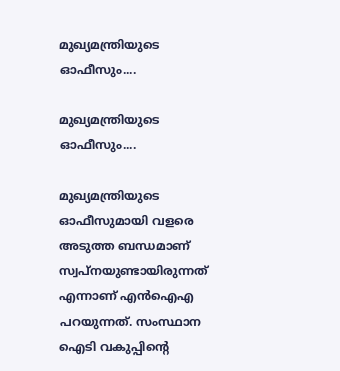മുഖ്യമന്ത്രിയുടെ ഓഫീസും....

മുഖ്യമന്ത്രിയുടെ ഓഫീസും....

മുഖ്യമന്ത്രിയുടെ ഓഫീസുമായി വളരെ അടുത്ത ബന്ധമാണ് സ്വപ്‌നയുണ്ടായിരുന്നത് എന്നാണ് എന്‍ഐഎ പറയുന്നത്. സംസ്ഥാന ഐടി വകുപ്പിന്റെ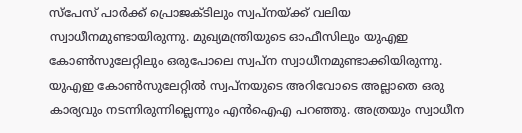സ്‌പേസ് പാര്‍ക്ക് പ്രൊജക്ടിലും സ്വപ്‌നയ്ക്ക് വലിയ സ്വാധീനമുണ്ടായിരുന്നു. മുഖ്യമന്ത്രിയുടെ ഓഫീസിലും യുഎഇ കോണ്‍സുലേറ്റിലും ഒരുപോലെ സ്വപ്‌ന സ്വാധീനമുണ്ടാക്കിയിരുന്നു. യുഎഇ കോണ്‍സുലേറ്റില്‍ സ്വപ്‌നയുടെ അറിവോടെ അല്ലാതെ ഒരു കാര്യവും നടന്നിരുന്നില്ലെന്നും എന്‍ഐഎ പറഞ്ഞു. അത്രയും സ്വാധീന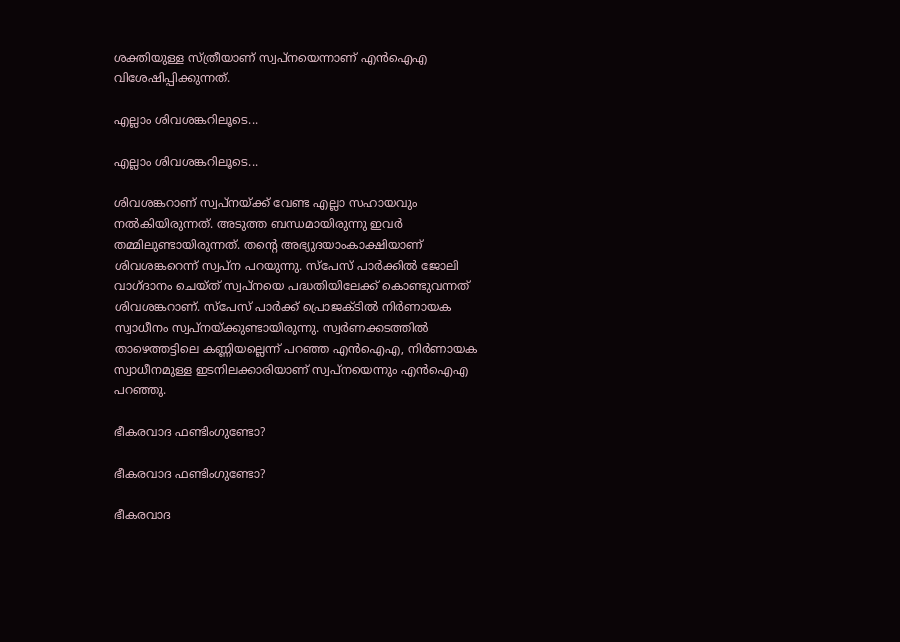ശക്തിയുള്ള സ്ത്രീയാണ് സ്വപ്‌നയെന്നാണ് എന്‍ഐഎ വിശേഷിപ്പിക്കുന്നത്.

എല്ലാം ശിവശങ്കറിലൂടെ...

എല്ലാം ശിവശങ്കറിലൂടെ...

ശിവശങ്കറാണ് സ്വപ്‌നയ്ക്ക് വേണ്ട എല്ലാ സഹായവും നല്‍കിയിരുന്നത്. അടുത്ത ബന്ധമായിരുന്നു ഇവര്‍ തമ്മിലുണ്ടായിരുന്നത്. തന്റെ അഭ്യുദയാംകാക്ഷിയാണ് ശിവശങ്കറെന്ന് സ്വപ്‌ന പറയുന്നു. സ്‌പേസ് പാര്‍ക്കില്‍ ജോലി വാഗ്ദാനം ചെയ്ത് സ്വപ്നയെ പദ്ധതിയിലേക്ക് കൊണ്ടുവന്നത് ശിവശങ്കറാണ്. സ്‌പേസ് പാര്‍ക്ക് പ്രൊജക്ടില്‍ നിര്‍ണായക സ്വാധീനം സ്വപ്‌നയ്ക്കുണ്ടായിരുന്നു. സ്വര്‍ണക്കടത്തില്‍ താഴെത്തട്ടിലെ കണ്ണിയല്ലെന്ന് പറഞ്ഞ എന്‍ഐഎ, നിര്‍ണായക സ്വാധീനമുള്ള ഇടനിലക്കാരിയാണ് സ്വപ്‌നയെന്നും എന്‍ഐഎ പറഞ്ഞു.

ഭീകരവാദ ഫണ്ടിംഗുണ്ടോ?

ഭീകരവാദ ഫണ്ടിംഗുണ്ടോ?

ഭീകരവാദ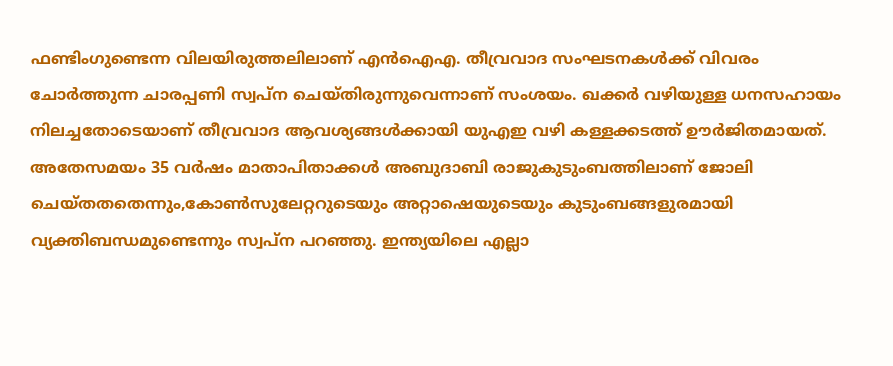ഫണ്ടിംഗുണ്ടെന്ന വിലയിരുത്തലിലാണ് എന്‍ഐഎ. തീവ്രവാദ സംഘടനകള്‍ക്ക് വിവരം ചോര്‍ത്തുന്ന ചാരപ്പണി സ്വപ്‌ന ചെയ്തിരുന്നുവെന്നാണ് സംശയം. ഖക്കര്‍ വഴിയുള്ള ധനസഹായം നിലച്ചതോടെയാണ് തീവ്രവാദ ആവശ്യങ്ങള്‍ക്കായി യുഎഇ വഴി കള്ളക്കടത്ത് ഊര്‍ജിതമായത്. അതേസമയം 35 വര്‍ഷം മാതാപിതാക്കള്‍ അബുദാബി രാജുകുടുംബത്തിലാണ് ജോലി ചെയ്തതതെന്നും,കോണ്‍സുലേറ്ററുടെയും അറ്റാഷെയുടെയും കുടുംബങ്ങളുരമായി വ്യക്തിബന്ധമുണ്ടെന്നും സ്വപ്‌ന പറഞ്ഞു. ഇന്ത്യയിലെ എല്ലാ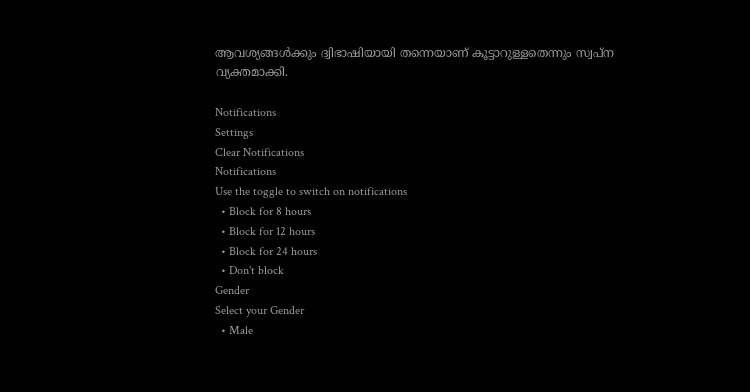ആവശ്യങ്ങള്‍ക്കും ദ്വിഭാഷിയായി തന്നെയാണ് കൂട്ടാറുള്ളതെന്നും സ്വപ്‌ന വ്യക്തമാക്കി.

Notifications
Settings
Clear Notifications
Notifications
Use the toggle to switch on notifications
  • Block for 8 hours
  • Block for 12 hours
  • Block for 24 hours
  • Don't block
Gender
Select your Gender
  • Male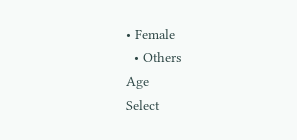• Female
  • Others
Age
Select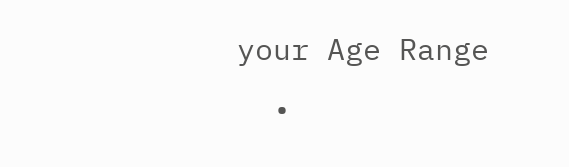your Age Range
  •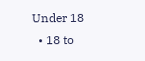Under 18
  • 18 to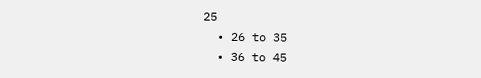25
  • 26 to 35
  • 36 to 45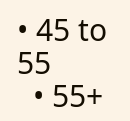• 45 to 55
  • 55+